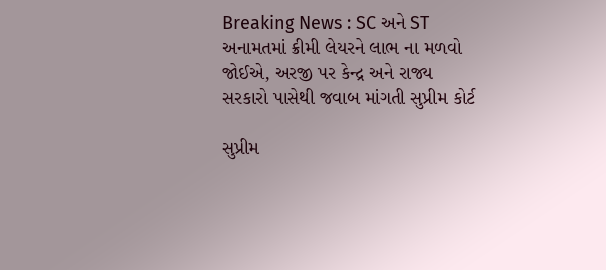Breaking News : SC અને ST અનામતમાં ક્રીમી લેયરને લાભ ના મળવો જોઈએ, અરજી પર કેન્દ્ર અને રાજ્ય સરકારો પાસેથી જવાબ માંગતી સુપ્રીમ કોર્ટ

સુપ્રીમ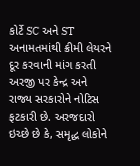કોર્ટે SC અને ST અનામતમાંથી ક્રીમી લેયરને દૂર કરવાની માંગ કરતી અરજી પર કેન્દ્ર અને રાજ્ય સરકારોને નોટિસ ફટકારી છે. અરજદારો ઇચ્છે છે કે, સમૃદ્ધ લોકોને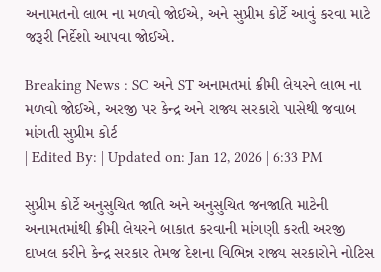અનામતનો લાભ ના મળવો જોઈએ, અને સુપ્રીમ કોર્ટે આવું કરવા માટે જરૂરી નિર્દેશો આપવા જોઈએ.

Breaking News : SC અને ST અનામતમાં ક્રીમી લેયરને લાભ ના મળવો જોઈએ, અરજી પર કેન્દ્ર અને રાજ્ય સરકારો પાસેથી જવાબ માંગતી સુપ્રીમ કોર્ટ
| Edited By: | Updated on: Jan 12, 2026 | 6:33 PM

સુપ્રીમ કોર્ટે અનુસુચિત જાતિ અને અનુસુચિત જનજાતિ માટેની અનામતમાંથી ક્રીમી લેયરને બાકાત કરવાની માંગણી કરતી અરજી દાખલ કરીને કેન્દ્ર સરકાર તેમજ દેશના વિભિન્ન રાજ્ય સરકારોને નોટિસ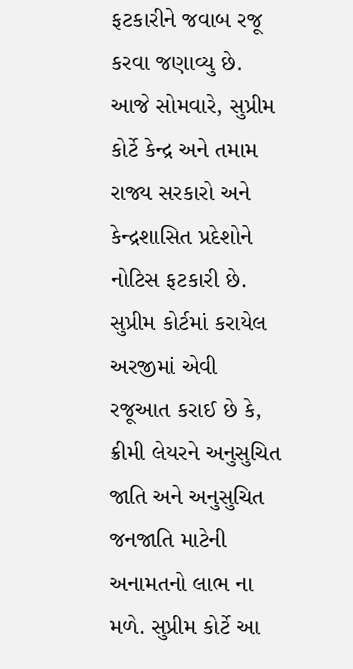ફટકારીને જવાબ રજૂ કરવા જણાવ્યુ છે. આજે સોમવારે, સુપ્રીમ કોર્ટે કેન્દ્ર અને તમામ રાજ્ય સરકારો અને કેન્દ્રશાસિત પ્રદેશોને નોટિસ ફટકારી છે. સુપ્રીમ કોર્ટમાં કરાયેલ અરજીમાં એવી રજૂઆત કરાઈ છે કે, ક્રીમી લેયરને અનુસુચિત જાતિ અને અનુસુચિત જનજાતિ માટેની અનામતનો લાભ ના મળે. સુપ્રીમ કોર્ટે આ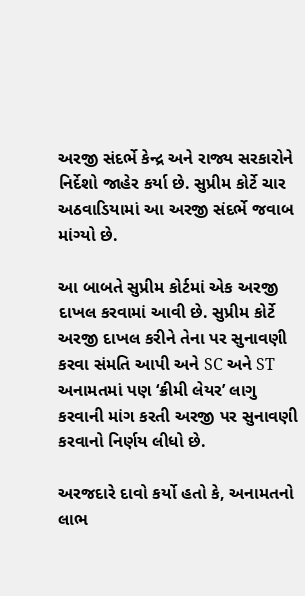અરજી સંદર્ભે કેન્દ્ર અને રાજ્ય સરકારોને નિર્દેશો જાહેર કર્યા છે. સુપ્રીમ કોર્ટે ચાર અઠવાડિયામાં આ અરજી સંદર્ભે જવાબ માંગ્યો છે.

આ બાબતે સુપ્રીમ કોર્ટમાં એક અરજી દાખલ કરવામાં આવી છે. સુપ્રીમ કોર્ટે અરજી દાખલ કરીને તેના પર સુનાવણી કરવા સંમતિ આપી અને SC અને ST અનામતમાં પણ ‘ક્રીમી લેયર’ લાગુ કરવાની માંગ કરતી અરજી પર સુનાવણી કરવાનો નિર્ણય લીધો છે.

અરજદારે દાવો કર્યો હતો કે, અનામતનો લાભ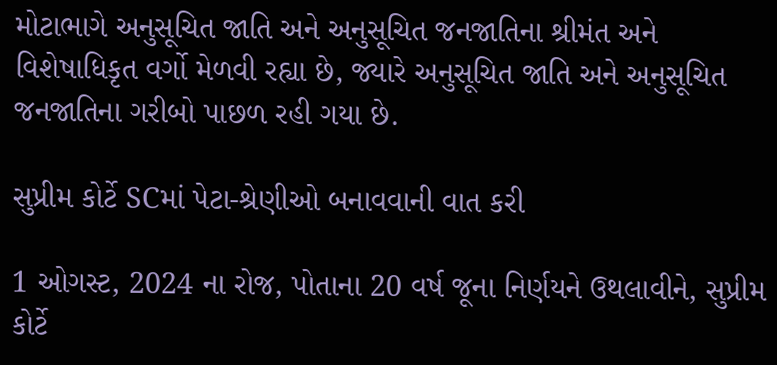મોટાભાગે અનુસૂચિત જાતિ અને અનુસૂચિત જનજાતિના શ્રીમંત અને વિશેષાધિકૃત વર્ગો મેળવી રહ્યા છે, જ્યારે અનુસૂચિત જાતિ અને અનુસૂચિત જનજાતિના ગરીબો પાછળ રહી ગયા છે.

સુપ્રીમ કોર્ટે SCમાં પેટા-શ્રેણીઓ બનાવવાની વાત કરી

1 ઓગસ્ટ, 2024 ના રોજ, પોતાના 20 વર્ષ જૂના નિર્ણયને ઉથલાવીને, સુપ્રીમ કોર્ટે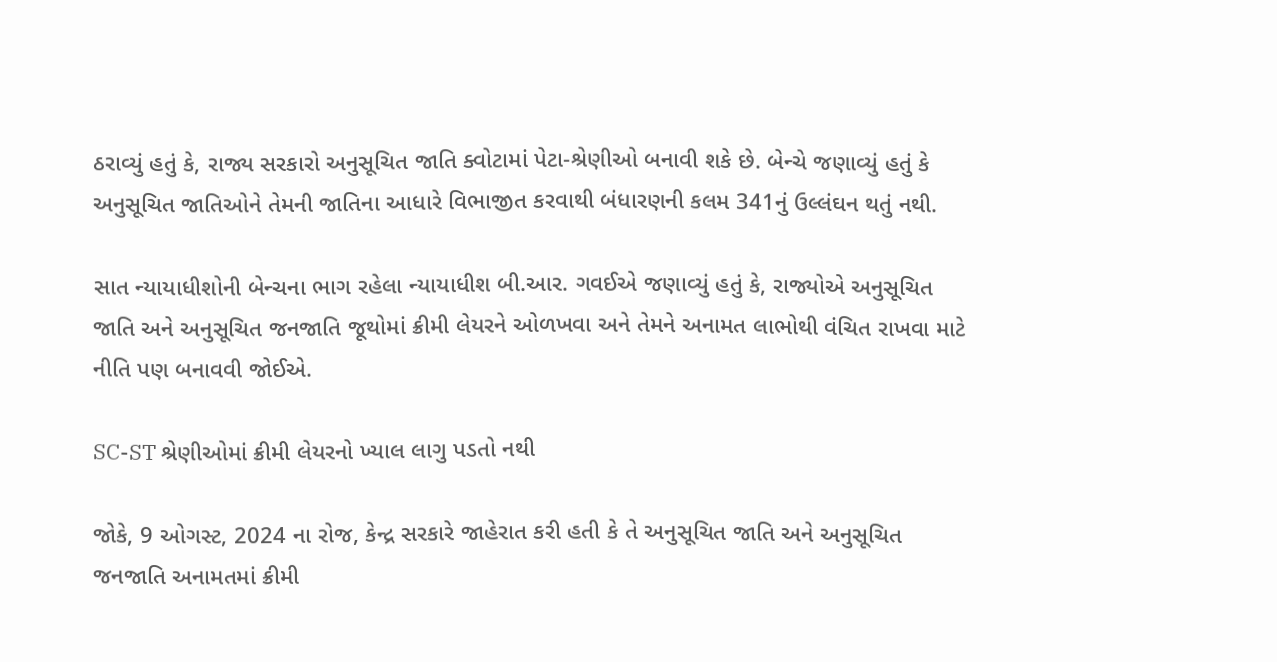ઠરાવ્યું હતું કે, રાજ્ય સરકારો અનુસૂચિત જાતિ ક્વોટામાં પેટા-શ્રેણીઓ બનાવી શકે છે. બેન્ચે જણાવ્યું હતું કે અનુસૂચિત જાતિઓને તેમની જાતિના આધારે વિભાજીત કરવાથી બંધારણની કલમ 341નું ઉલ્લંઘન થતું નથી.

સાત ન્યાયાધીશોની બેન્ચના ભાગ રહેલા ન્યાયાધીશ બી.આર. ગવઈએ જણાવ્યું હતું કે, રાજ્યોએ અનુસૂચિત જાતિ અને અનુસૂચિત જનજાતિ જૂથોમાં ક્રીમી લેયરને ઓળખવા અને તેમને અનામત લાભોથી વંચિત રાખવા માટે નીતિ પણ બનાવવી જોઈએ.

SC-ST શ્રેણીઓમાં ક્રીમી લેયરનો ખ્યાલ લાગુ પડતો નથી

જોકે, 9 ઓગસ્ટ, 2024 ના રોજ, કેન્દ્ર સરકારે જાહેરાત કરી હતી કે તે અનુસૂચિત જાતિ અને અનુસૂચિત જનજાતિ અનામતમાં ક્રીમી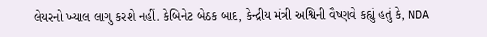લેયરનો ખ્યાલ લાગુ કરશે નહીં. કેબિનેટ બેઠક બાદ, કેન્દ્રીય મંત્રી અશ્વિની વૈષ્ણવે કહ્યું હતું કે, NDA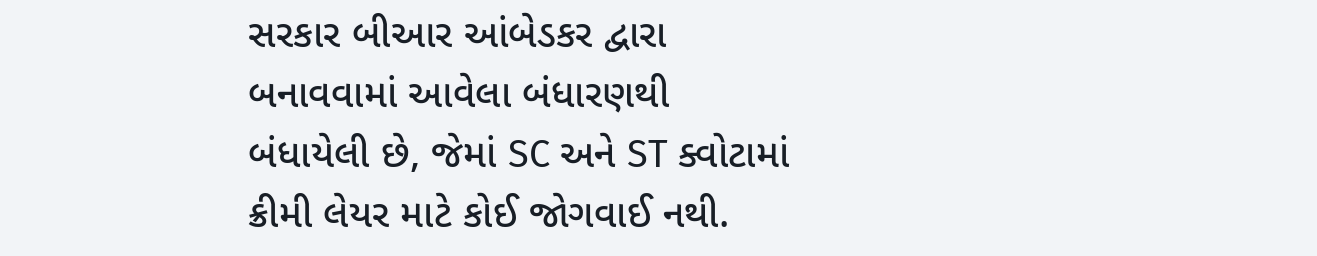સરકાર બીઆર આંબેડકર દ્વારા બનાવવામાં આવેલા બંધારણથી બંધાયેલી છે, જેમાં SC અને ST ક્વોટામાં ક્રીમી લેયર માટે કોઈ જોગવાઈ નથી.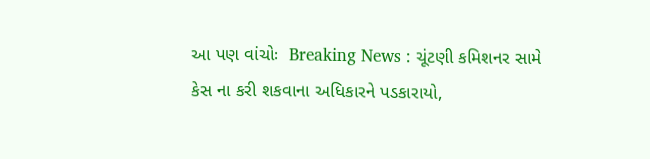આ પણ વાંચોઃ  Breaking News : ચૂંટણી કમિશનર સામે કેસ ના કરી શકવાના અધિકારને પડકારાયો,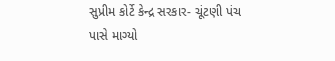સુપ્રીમ કોર્ટે કેન્દ્ર સરકાર- ચૂંટણી પંચ પાસે માગ્યો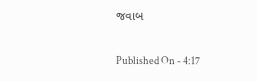જવાબ

Published On - 4:17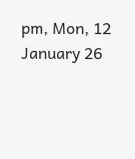pm, Mon, 12 January 26